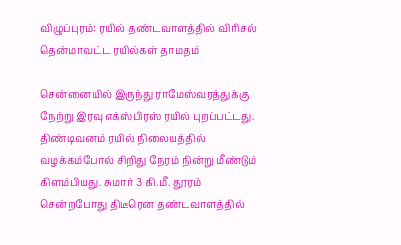விழுப்புரம்: ரயில் தண்டவாளத்தில் விரிசல் தென்மாவட்ட ரயில்கள் தாமதம்

சென்னையில் இருந்து ராமேஸ்வரத்துக்கு நேற்று இரவு எக்ஸ்பிரஸ் ரயில் புறப்பட்டது. திண்டிவனம் ரயில் நிலையத்தில் வழக்கம்போல் சிறிது நேரம் நின்று மீண்டும் கிளம்பியது. சுமார் 3 கி.மீ. தூரம் சென்றபோது திடீரென தண்டவாளத்தில்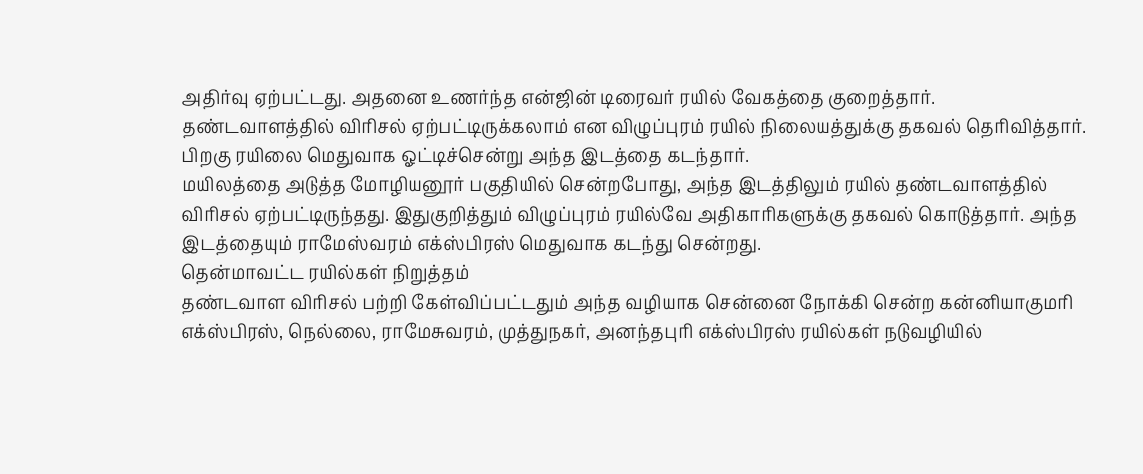அதிர்வு ஏற்பட்டது. அதனை உணர்ந்த என்ஜின் டிரைவர் ரயில் வேகத்தை குறைத்தார்.
தண்டவாளத்தில் விரிசல் ஏற்பட்டிருக்கலாம் என விழுப்புரம் ரயில் நிலையத்துக்கு தகவல் தெரிவித்தார். பிறகு ரயிலை மெதுவாக ஓட்டிச்சென்று அந்த இடத்தை கடந்தார்.
மயிலத்தை அடுத்த மோழியனூர் பகுதியில் சென்றபோது, அந்த இடத்திலும் ரயில் தண்டவாளத்தில் விரிசல் ஏற்பட்டிருந்தது. இதுகுறித்தும் விழுப்புரம் ரயில்வே அதிகாரிகளுக்கு தகவல் கொடுத்தார். அந்த இடத்தையும் ராமேஸ்வரம் எக்ஸ்பிரஸ் மெதுவாக கடந்து சென்றது.
தென்மாவட்ட ரயில்கள் நிறுத்தம்
தண்டவாள விரிசல் பற்றி கேள்விப்பட்டதும் அந்த வழியாக சென்னை நோக்கி சென்ற கன்னியாகுமரி எக்ஸ்பிரஸ், நெல்லை, ராமேசுவரம், முத்துநகர், அனந்தபுரி எக்ஸ்பிரஸ் ரயில்கள் நடுவழியில்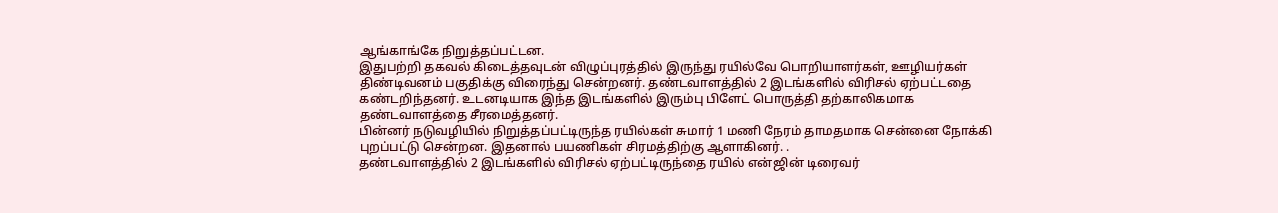ஆங்காங்கே நிறுத்தப்பட்டன.
இதுபற்றி தகவல் கிடைத்தவுடன் விழுப்புரத்தில் இருந்து ரயில்வே பொறியாளர்கள், ஊழியர்கள் திண்டிவனம் பகுதிக்கு விரைந்து சென்றனர். தண்டவாளத்தில் 2 இடங்களில் விரிசல் ஏற்பட்டதை கண்டறிந்தனர். உடனடியாக இந்த இடங்களில் இரும்பு பிளேட் பொருத்தி தற்காலிகமாக தண்டவாளத்தை சீரமைத்தனர்.
பின்னர் நடுவழியில் நிறுத்தப்பட்டிருந்த ரயில்கள் சுமார் 1 மணி நேரம் தாமதமாக சென்னை நோக்கி புறப்பட்டு சென்றன. இதனால் பயணிகள் சிரமத்திற்கு ஆளாகினர். .
தண்டவாளத்தில் 2 இடங்களில் விரிசல் ஏற்பட்டிருந்தை ரயில் என்ஜின் டிரைவர்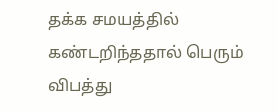தக்க சமயத்தில் கண்டறிந்ததால் பெரும் விபத்து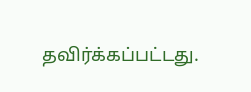தவிர்க்கப்பட்டது.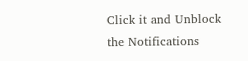Click it and Unblock the Notifications